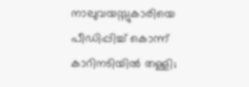നാലുവയസ്സുകാരിയെ പീഡിപ്പിച്ച് കൊന്ന് കാറിനടിയിൽ തള്ളി;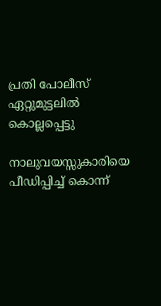പ്രതി പോലീസ് ഏറ്റുമുട്ടലിൽ കൊല്ലപ്പെട്ടു

നാലുവയസ്സുകാരിയെ പീഡിപ്പിച്ച് കൊന്ന്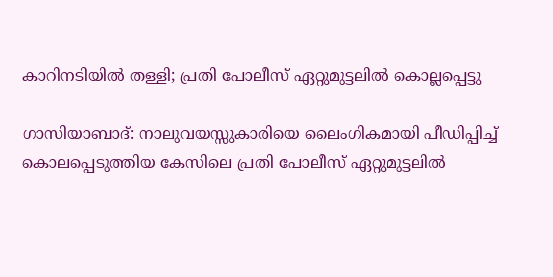കാറിനടിയിൽ തള്ളി; പ്രതി പോലീസ് ഏറ്റുമുട്ടലിൽ കൊല്ലപ്പെട്ടു

ഗാസിയാബാദ്: നാലുവയസ്സുകാരിയെ ലൈംഗികമായി പീഡിപ്പിച്ച് കൊലപ്പെടുത്തിയ കേസിലെ പ്രതി പോലീസ് ഏറ്റുമുട്ടലിൽ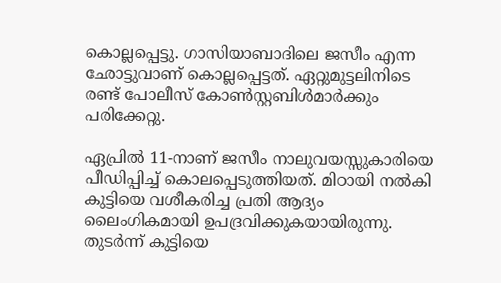കൊല്ലപ്പെട്ടു. ഗാസിയാബാദിലെ ജസീം എന്ന ഛോട്ടുവാണ് കൊല്ലപ്പെട്ടത്. ഏറ്റുമുട്ടലിനിടെ രണ്ട് പോലീസ് കോൺസ്റ്റബിൾമാർക്കും പരിക്കേറ്റു.

ഏപ്രിൽ 11-നാണ് ജസീം നാലുവയസ്സുകാരിയെ പീഡിപ്പിച്ച് കൊലപ്പെടുത്തിയത്. മിഠായി നൽകി കുട്ടിയെ വശീകരിച്ച പ്രതി ആദ്യം ലൈംഗികമായി ഉപദ്രവിക്കുകയായിരുന്നു. തുടർന്ന് കുട്ടിയെ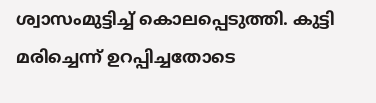ശ്വാസംമുട്ടിച്ച് കൊലപ്പെടുത്തി. കുട്ടി മരിച്ചെന്ന് ഉറപ്പിച്ചതോടെ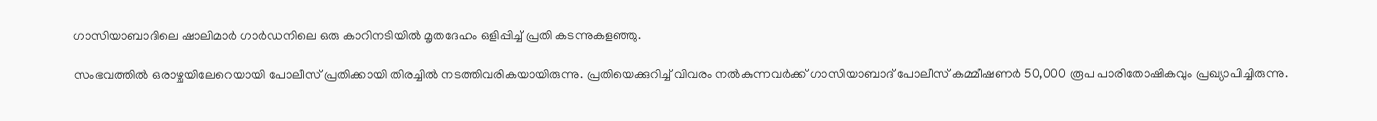ഗാസിയാബാദിലെ ഷാലിമാർ ഗാർഡനിലെ ഒരു കാറിനടിയിൽ മൃതദേഹം ഒളിപ്പിച്ച് പ്രതി കടന്നുകളഞ്ഞു.

സംഭവത്തിൽ ഒരാഴ്ചയിലേറെയായി പോലീസ് പ്രതിക്കായി തിരച്ചിൽ നടത്തിവരികയായിരുന്നു. പ്രതിയെക്കുറിച്ച് വിവരം നൽകുന്നവർക്ക് ഗാസിയാബാദ് പോലീസ് കമ്മീഷണർ 50,000 രൂപ പാരിതോഷികവും പ്രഖ്യാപിച്ചിരുന്നു.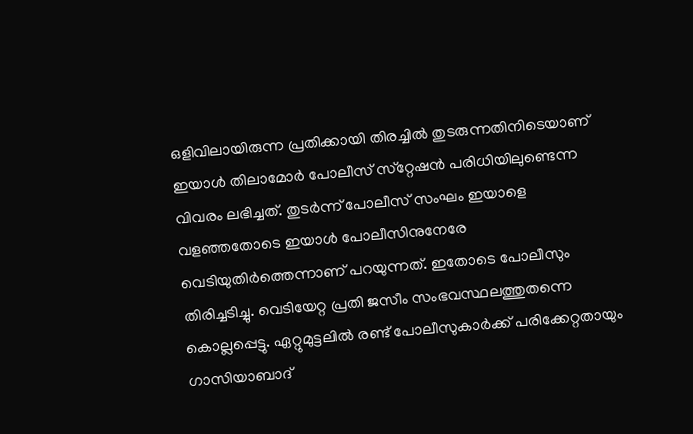ഒളിവിലായിരുന്ന പ്രതിക്കായി തിരച്ചിൽ തുടരുന്നതിനിടെയാണ് ഇയാൾ തിലാമോർ പോലീസ് സ്‌റ്റേഷൻ പരിധിയിലുണ്ടെന്ന വിവരം ലഭിച്ചത്. തുടർന്ന് പോലീസ് സംഘം ഇയാളെ വളഞ്ഞതോടെ ഇയാൾ പോലീസിനുനേരേ വെടിയുതിർത്തെന്നാണ് പറയുന്നത്. ഇതോടെ പോലീസും തിരിച്ചടിച്ചു. വെടിയേറ്റ പ്രതി ജസീം സംഭവസ്ഥലത്തുതന്നെ കൊല്ലപ്പെട്ടു. ഏറ്റുമുട്ടലിൽ രണ്ട് പോലീസുകാർക്ക് പരിക്കേറ്റതായും ഗാസിയാബാദ്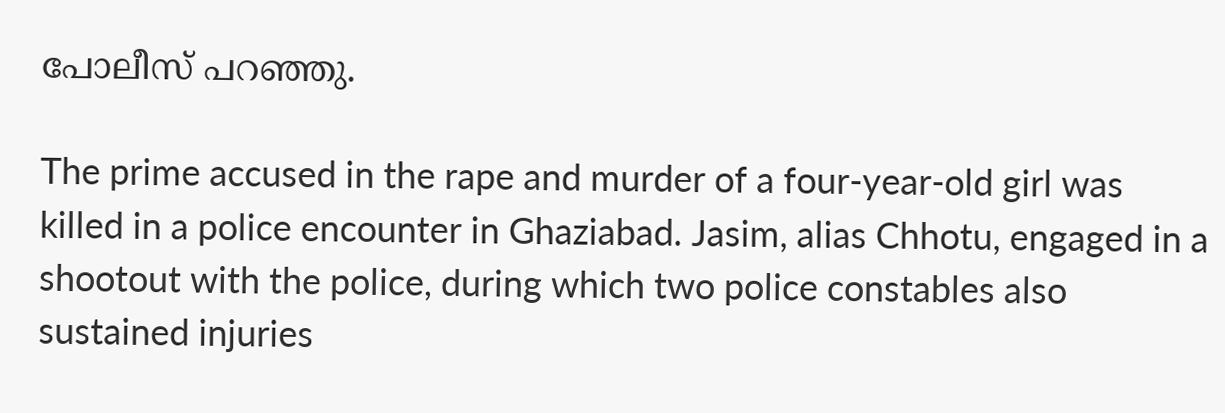പോലീസ് പറഞ്ഞു.

The prime accused in the rape and murder of a four-year-old girl was killed in a police encounter in Ghaziabad. Jasim, alias Chhotu, engaged in a shootout with the police, during which two police constables also sustained injuries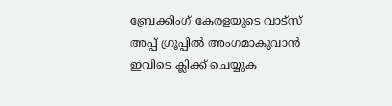ബ്രേക്കിംഗ് കേരളയുടെ വാട്സ് അപ്പ് ഗ്രൂപ്പിൽ അംഗമാകുവാൻ ഇവിടെ ക്ലിക്ക് ചെയ്യുക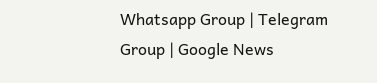Whatsapp Group | Telegram Group | Google News